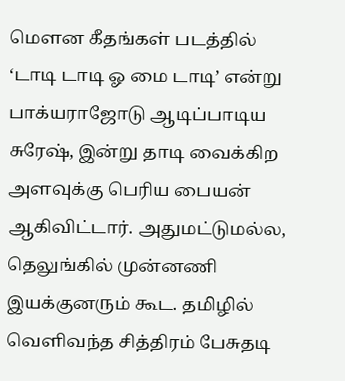மௌன கீதங்கள் படத்தில் ‘டாடி டாடி ஓ மை டாடி’ என்று பாக்யராஜோடு ஆடிப்பாடிய சுரேஷ், இன்று தாடி வைக்கிற அளவுக்கு பெரிய பையன் ஆகிவிட்டார். அதுமட்டுமல்ல, தெலுங்கில் முன்னணி இயக்குனரும் கூட. தமிழில் வெளிவந்த சித்திரம் பேசுதடி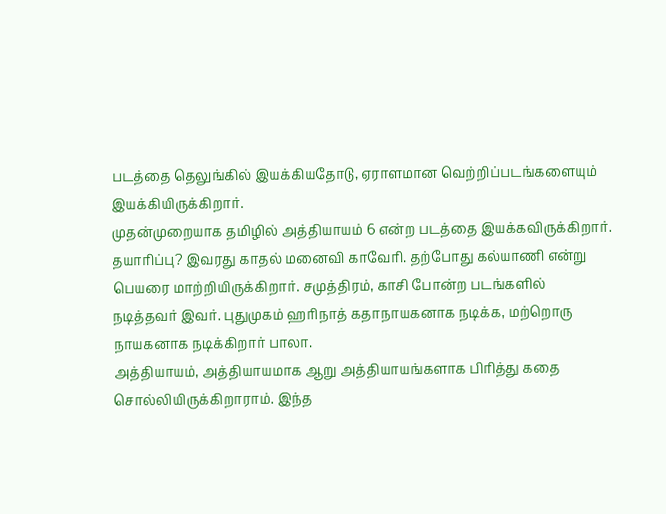படத்தை தெலுங்கில் இயக்கியதோடு, ஏராளமான வெற்றிப்படங்களையும் இயக்கியிருக்கிறார்.
முதன்முறையாக தமிழில் அத்தியாயம் 6 என்ற படத்தை இயக்கவிருக்கிறார். தயாரிப்பு? இவரது காதல் மனைவி காவேரி. தற்போது கல்யாணி என்று பெயரை மாற்றியிருக்கிறார். சமுத்திரம், காசி போன்ற படங்களில் நடித்தவர் இவர். புதுமுகம் ஹரிநாத் கதாநாயகனாக நடிக்க, மற்றொரு நாயகனாக நடிக்கிறார் பாலா.
அத்தியாயம், அத்தியாயமாக ஆறு அத்தியாயங்களாக பிரித்து கதை சொல்லியிருக்கிறாராம். இந்த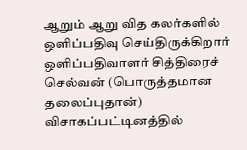ஆறும் ஆறு வித கலர்களில் ஒளிப்பதிவு செய்திருக்கிறார் ஒளிப்பதிவாளர் சித்திரைச் செல்வன் (பொருத்தமான தலைப்புதான்) விசாகப்பட்டினத்தில்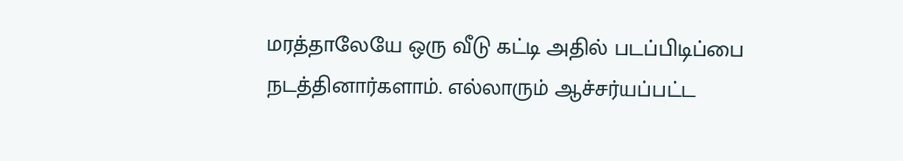மரத்தாலேயே ஒரு வீடு கட்டி அதில் படப்பிடிப்பை நடத்தினார்களாம். எல்லாரும் ஆச்சர்யப்பட்ட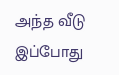அந்த வீடு இப்போது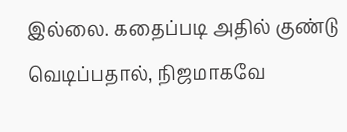இல்லை. கதைப்படி அதில் குண்டு வெடிப்பதால், நிஜமாகவே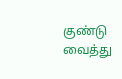குண்டு வைத்து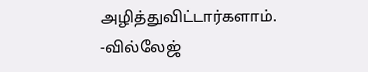அழித்துவிட்டார்களாம்.
-வில்லேஜ்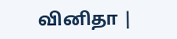வினிதா |